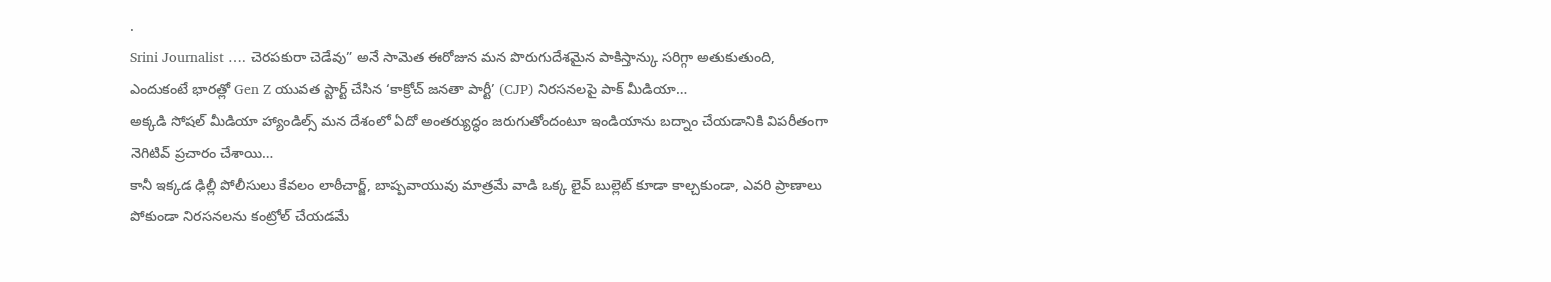.
Srini Journalist …. చెరపకురా చెడేవు” అనే సామెత ఈరోజున మన పొరుగుదేశమైన పాకిస్తాన్కు సరిగ్గా అతుకుతుంది,
ఎందుకంటే భారత్లో Gen Z యువత స్టార్ట్ చేసిన ‘కాక్రోచ్ జనతా పార్టీ’ (CJP) నిరసనలపై పాక్ మీడియా…
అక్కడి సోషల్ మీడియా హ్యాండిల్స్ మన దేశంలో ఏదో అంతర్యుద్ధం జరుగుతోందంటూ ఇండియాను బద్నాం చేయడానికి విపరీతంగా నెగిటివ్ ప్రచారం చేశాయి…
కానీ ఇక్కడ ఢిల్లీ పోలీసులు కేవలం లాఠీచార్జ్, బాష్పవాయువు మాత్రమే వాడి ఒక్క లైవ్ బుల్లెట్ కూడా కాల్చకుండా, ఎవరి ప్రాణాలు పోకుండా నిరసనలను కంట్రోల్ చేయడమే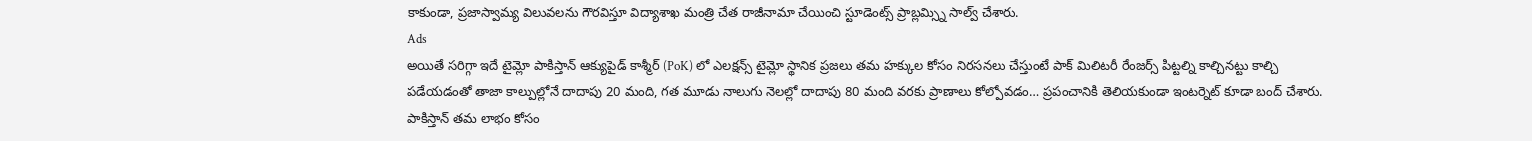కాకుండా, ప్రజాస్వామ్య విలువలను గౌరవిస్తూ విద్యాశాఖ మంత్రి చేత రాజీనామా చేయించి స్టూడెంట్స్ ప్రాబ్లమ్స్ని సాల్వ్ చేశారు.
Ads
అయితే సరిగ్గా ఇదే టైమ్లో పాకిస్తాన్ ఆక్యుపైడ్ కాశ్మీర్ (PoK) లో ఎలక్షన్స్ టైమ్లో స్థానిక ప్రజలు తమ హక్కుల కోసం నిరసనలు చేస్తుంటే పాక్ మిలిటరీ రేంజర్స్ పిట్టల్ని కాల్చినట్టు కాల్చి పడేయడంతో తాజా కాల్పుల్లోనే దాదాపు 20 మంది, గత మూడు నాలుగు నెలల్లో దాదాపు 80 మంది వరకు ప్రాణాలు కోల్పోవడం… ప్రపంచానికి తెలియకుండా ఇంటర్నెట్ కూడా బంద్ చేశారు.
పాకిస్తాన్ తమ లాభం కోసం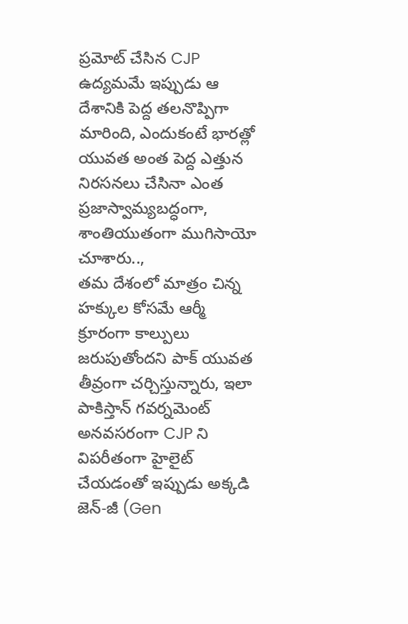ప్రమోట్ చేసిన CJP ఉద్యమమే ఇప్పుడు ఆ దేశానికి పెద్ద తలనొప్పిగా మారింది, ఎందుకంటే భారత్లో యువత అంత పెద్ద ఎత్తున నిరసనలు చేసినా ఎంత ప్రజాస్వామ్యబద్ధంగా, శాంతియుతంగా ముగిసాయో చూశారు..,
తమ దేశంలో మాత్రం చిన్న హక్కుల కోసమే ఆర్మీ క్రూరంగా కాల్పులు జరుపుతోందని పాక్ యువత తీవ్రంగా చర్చిస్తున్నారు, ఇలా పాకిస్తాన్ గవర్నమెంట్ అనవసరంగా CJP ని విపరీతంగా హైలైట్ చేయడంతో ఇప్పుడు అక్కడి జెన్-జీ (Gen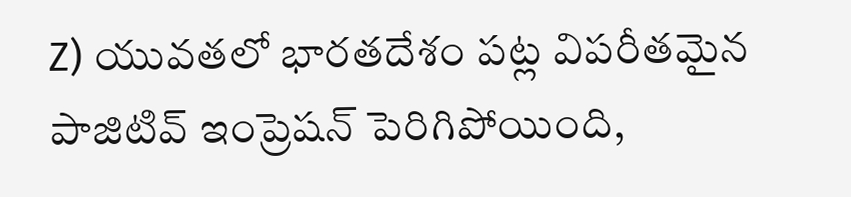Z) యువతలో భారతదేశం పట్ల విపరీతమైన పాజిటివ్ ఇంప్రెషన్ పెరిగిపోయింది,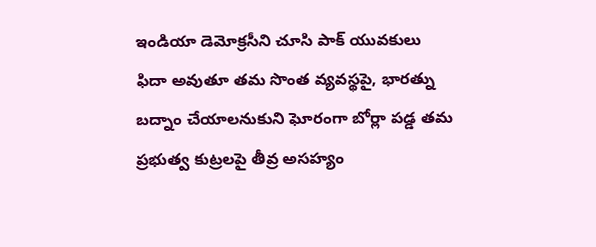ఇండియా డెమోక్రసీని చూసి పాక్ యువకులు ఫిదా అవుతూ తమ సొంత వ్యవస్థపై, భారత్ను బద్నాం చేయాలనుకుని ఘోరంగా బోర్లా పడ్డ తమ ప్రభుత్వ కుట్రలపై తీవ్ర అసహ్యం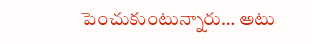పెంచుకుంటున్నారు… అటు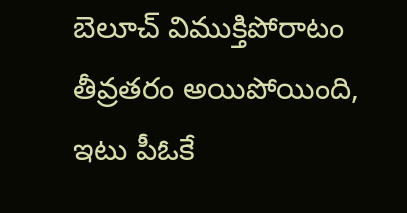బెలూచ్ విముక్తిపోరాటం తీవ్రతరం అయిపోయింది, ఇటు పీఓకే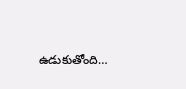ఉడుకుతోంది…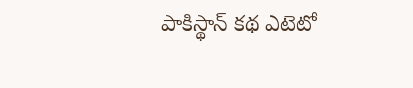పాకిస్థాన్ కథ ఎటెటో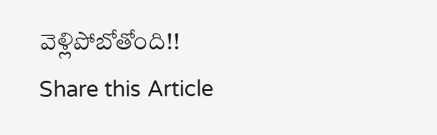వెళ్లిపోబోతోంది!!
Share this Article